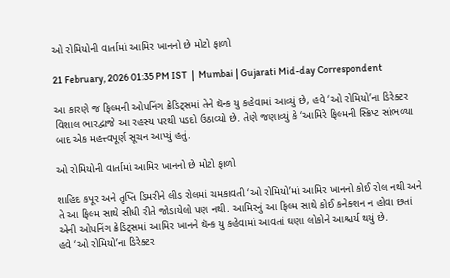ઓ રોમિયોની વાર્તામાં આમિર ખાનનો છે મોટો ફાળો

21 February, 2026 01:35 PM IST  |  Mumbai | Gujarati Mid-day Correspondent

આ કારણે જ ફિલ્મની ઓપનિંગ ક્રેડિટ્સમાં તેને થૅન્ક યુ કહેવામાં આવ્યું છે, હવે ‘ઓ રોમિયો’ના ડિરેક્ટર વિશાલ ભારદ્વાજે આ રહસ્ય પરથી પડદો ઉઠાવ્યો છે. તેણે જણાવ્યું કે ‘આમિરે ફિલ્મની સ્ક્રિપ્ટ સાંભળ્યા બાદ એક મહત્ત્વપૂર્ણ સૂચન આપ્યું હતું.

ઓ રોમિયોની વાર્તામાં આમિર ખાનનો છે મોટો ફાળો

શાહિદ કપૂર અને તૃપ્તિ ડિમરીને લીડ રોલમાં ચમકાવતી ‘ઓ રોમિયો’માં આમિર ખાનનો કોઈ રોલ નથી અને તે આ ફિલ્મ સાથે સીધી રીતે જોડાયેલો પણ નથી. આમિરનું આ ફિલ્મ સાથે કોઈ કનેક્શન ન હોવા છતાં એની ઓપનિંગ ક્રેડિટ્સમાં આમિર ખાનને થૅન્ક યુ કહેવામાં આવતાં ઘણા લોકોને આશ્ચર્ય થયું છે.
હવે ‘ઓ રોમિયો’ના ડિરેક્ટર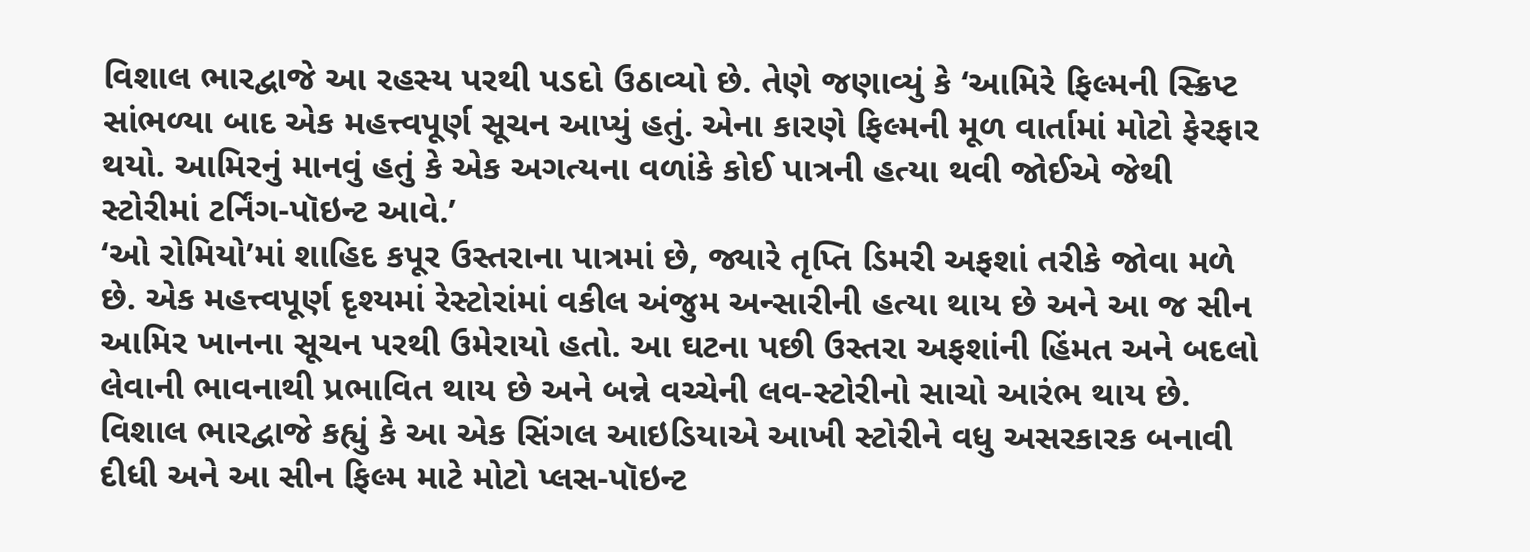વિશાલ ભારદ્વાજે આ રહસ્ય પરથી પડદો ઉઠાવ્યો છે. તેણે જણાવ્યું કે ‘આમિરે ફિલ્મની સ્ક્રિપ્ટ સાંભળ્યા બાદ એક મહત્ત્વપૂર્ણ સૂચન આપ્યું હતું. એના કારણે ફિલ્મની મૂળ વાર્તામાં મોટો ફેરફાર થયો. આમિરનું માનવું હતું કે એક અગત્યના વળાંકે કોઈ પાત્રની હત્યા થવી જોઈએ જેથી સ્ટોરીમાં ટર્નિંગ-પૉઇન્ટ આવે.’
‘ઓ રોમિયો’માં શાહિદ કપૂર ઉસ્તરાના પાત્રમાં છે, જ્યારે તૃપ્તિ ડિમરી અફશાં તરીકે જોવા મળે છે. એક મહત્ત્વપૂર્ણ દૃશ્યમાં રેસ્ટોરાંમાં વકીલ અંજુમ અન્સારીની હત્યા થાય છે અને આ જ સીન આમિર ખાનના સૂચન પરથી ઉમેરાયો હતો. આ ઘટના પછી ઉસ્તરા અફશાંની હિંમત અને બદલો લેવાની ભાવનાથી પ્રભાવિત થાય છે અને બન્ને વચ્ચેની લવ-સ્ટોરીનો સાચો આરંભ થાય છે.
વિશાલ ભારદ્વાજે કહ્યું કે આ એક સિંગલ આઇડિયાએ આખી સ્ટોરીને વધુ અસરકારક બનાવી દીધી અને આ સીન ફિલ્મ માટે મોટો પ્લસ-પૉઇન્ટ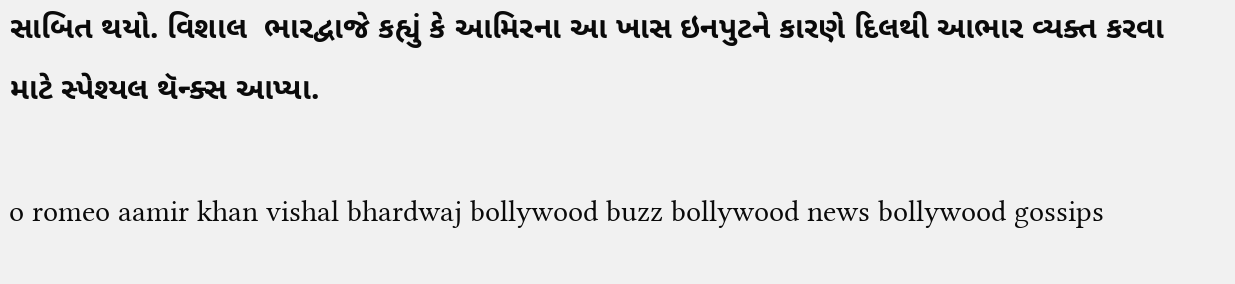સાબિત થયો. વિશાલ  ભારદ્વાજે કહ્યું કે આમિરના આ ખાસ ઇનપુટને કારણે દિલથી આભાર વ્યક્ત કરવા માટે સ્પેશ્યલ થૅન્ક્સ આપ્યા.

o romeo aamir khan vishal bhardwaj bollywood buzz bollywood news bollywood gossips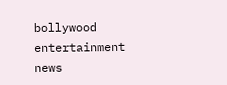bollywood entertainment news